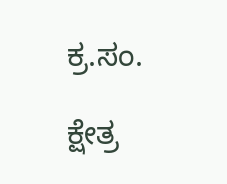ಕ್ರ.ಸಂ.

ಕ್ಷೇತ್ರ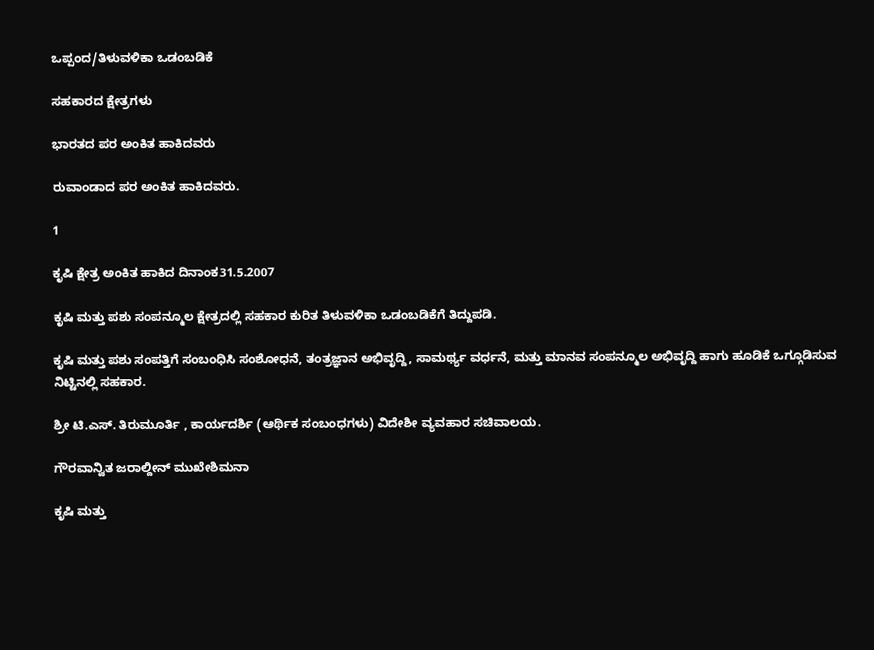ಒಪ್ಪಂದ/ತಿಳುವಳಿಕಾ ಒಡಂಬಡಿಕೆ

ಸಹಕಾರದ ಕ್ಷೇತ್ರಗಳು

ಭಾರತದ ಪರ ಅಂಕಿತ ಹಾಕಿದವರು

ರುವಾಂಡಾದ ಪರ ಅಂಕಿತ ಹಾಕಿದವರು.

1

ಕೃಷಿ ಕ್ಷೇತ್ರ ಅಂಕಿತ ಹಾಕಿದ ದಿನಾಂಕ31.5.2007

ಕೃಷಿ ಮತ್ತು ಪಶು ಸಂಪನ್ಮೂಲ ಕ್ಷೇತ್ರದಲ್ಲಿ ಸಹಕಾರ ಕುರಿತ ತಿಳುವಳಿಕಾ ಒಡಂಬಡಿಕೆಗೆ ತಿದ್ದುಪಡಿ.

ಕೃಷಿ ಮತ್ತು ಪಶು ಸಂಪತ್ತಿಗೆ ಸಂಬಂಧಿಸಿ ಸಂಶೋಧನೆ, ತಂತ್ರಜ್ಞಾನ ಅಭಿವೃದ್ದಿ, ಸಾಮರ್ಥ್ಯ ವರ್ಧನೆ, ಮತ್ತು ಮಾನವ ಸಂಪನ್ಮೂಲ ಅಭಿವೃದ್ದಿ ಹಾಗು ಹೂಡಿಕೆ ಒಗ್ಗೂಡಿಸುವ ನಿಟ್ಟಿನಲ್ಲಿ ಸಹಕಾರ.

ಶ್ರೀ ಟಿ.ಎಸ್. ತಿರುಮೂರ್ತಿ , ಕಾರ್ಯದರ್ಶಿ (ಆರ್ಥಿಕ ಸಂಬಂಧಗಳು) ವಿದೇಶೀ ವ್ಯವಹಾರ ಸಚಿವಾಲಯ.

ಗೌರವಾನ್ವಿತ ಜರಾಲ್ದೀನ್ ಮುಖೇಶಿಮನಾ

ಕೃಷಿ ಮತ್ತು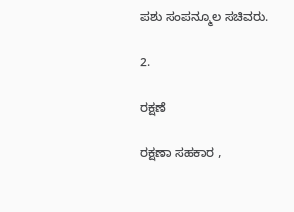ಪಶು ಸಂಪನ್ಮೂಲ ಸಚಿವರು.

2.

ರಕ್ಷಣೆ

ರಕ್ಷಣಾ ಸಹಕಾರ ,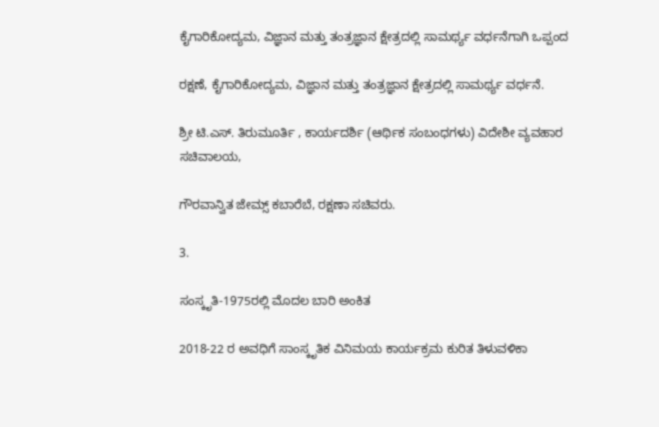ಕೈಗಾರಿಕೋದ್ಯಮ, ವಿಜ್ಞಾನ ಮತ್ತು ತಂತ್ರಜ್ಞಾನ ಕ್ಷೇತ್ರದಲ್ಲಿ ಸಾಮರ್ಥ್ಯ ವರ್ಧನೆಗಾಗಿ ಒಪ್ಪಂದ

ರಕ್ಷಣೆ, ಕೈಗಾರಿಕೋದ್ಯಮ, ವಿಜ್ಞಾನ ಮತ್ತು ತಂತ್ರಜ್ಞಾನ ಕ್ಷೇತ್ರದಲ್ಲಿ ಸಾಮರ್ಥ್ಯ ವರ್ಧನೆ.

ಶ್ರೀ ಟಿ.ಎಸ್. ತಿರುಮೂರ್ತಿ , ಕಾರ್ಯದರ್ಶಿ (ಆರ್ಥಿಕ ಸಂಬಂಧಗಳು) ವಿದೇಶೀ ವ್ಯವಹಾರ ಸಚಿವಾಲಯ,

ಗೌರವಾನ್ವಿತ ಜೇಮ್ಸ್ ಕಬಾರೆಬೆ, ರಕ್ಷಣಾ ಸಚಿವರು.

3.

ಸಂಸ್ಕೃತಿ-1975ರಲ್ಲಿ ಮೊದಲ ಬಾರಿ ಅಂಕಿತ

2018-22 ರ ಅವಧಿಗೆ ಸಾಂಸ್ಕೃತಿಕ ವಿನಿಮಯ ಕಾರ್ಯಕ್ರಮ ಕುರಿತ ತಿಳುವಳಿಕಾ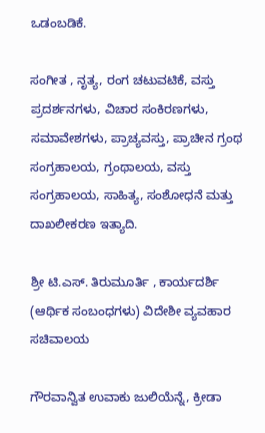ಒಡಂಬಡಿಕೆ.

ಸಂಗೀತ , ನೃತ್ಯ, ರಂಗ ಚಟುವಟಿಕೆ, ವಸ್ತು ಪ್ರದರ್ಶನಗಳು, ವಿಚಾರ ಸಂಕಿರಣಗಳು, ಸಮಾವೇಶಗಳು, ಪ್ರಾಚ್ಯವಸ್ತು, ಪ್ರಾಚೀನ ಗ್ರಂಥ ಸಂಗ್ರಹಾಲಯ, ಗ್ರಂಥಾಲಯ, ವಸ್ತು ಸಂಗ್ರಹಾಲಯ, ಸಾಹಿತ್ಯ, ಸಂಶೋಧನೆ ಮತ್ತು ದಾಖಲೀಕರಣ ಇತ್ಯಾದಿ.

ಶ್ರೀ ಟಿ.ಎಸ್. ತಿರುಮೂರ್ತಿ , ಕಾರ್ಯದರ್ಶಿ (ಆರ್ಥಿಕ ಸಂಬಂಧಗಳು) ವಿದೇಶೀ ವ್ಯವಹಾರ ಸಚಿವಾಲಯ

ಗೌರವಾನ್ವಿತ ಉವಾಕು ಜುಲಿಯೆನ್ನೆ, ಕ್ರೀಡಾ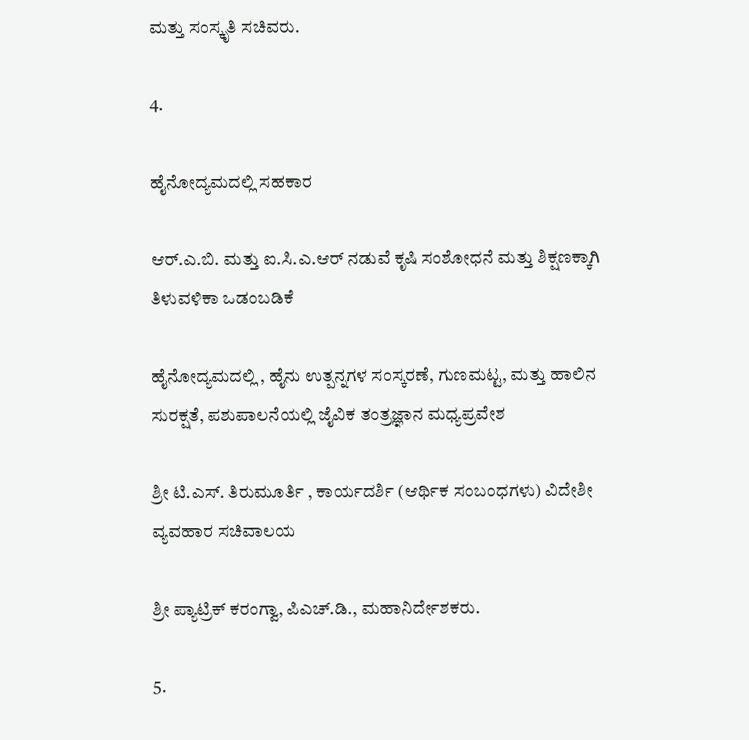ಮತ್ತು ಸಂಸ್ಕೃತಿ ಸಚಿವರು.

4.

ಹೈನೋದ್ಯಮದಲ್ಲಿ ಸಹಕಾರ

ಆರ್.ಎ.ಬಿ. ಮತ್ತು ಐ.ಸಿ.ಎ.ಆರ್ ನಡುವೆ ಕೃಷಿ ಸಂಶೋಧನೆ ಮತ್ತು ಶಿಕ್ಷಣಕ್ಕಾಗಿ ತಿಳುವಳಿಕಾ ಒಡಂಬಡಿಕೆ

ಹೈನೋದ್ಯಮದಲ್ಲಿ , ಹೈನು ಉತ್ಪನ್ನಗಳ ಸಂಸ್ಕರಣೆ, ಗುಣಮಟ್ಟ, ಮತ್ತು ಹಾಲಿನ ಸುರಕ್ಷತೆ, ಪಶುಪಾಲನೆಯಲ್ಲಿ ಜೈವಿಕ ತಂತ್ರಜ್ಞಾನ ಮಧ್ಯಪ್ರವೇಶ

ಶ್ರೀ ಟಿ.ಎಸ್. ತಿರುಮೂರ್ತಿ , ಕಾರ್ಯದರ್ಶಿ (ಆರ್ಥಿಕ ಸಂಬಂಧಗಳು) ವಿದೇಶೀ ವ್ಯವಹಾರ ಸಚಿವಾಲಯ

ಶ್ರೀ ಪ್ಯಾಟ್ರಿಕ್ ಕರಂಗ್ವಾ, ಪಿಎಚ್.ಡಿ., ಮಹಾನಿರ್ದೇಶಕರು.

5.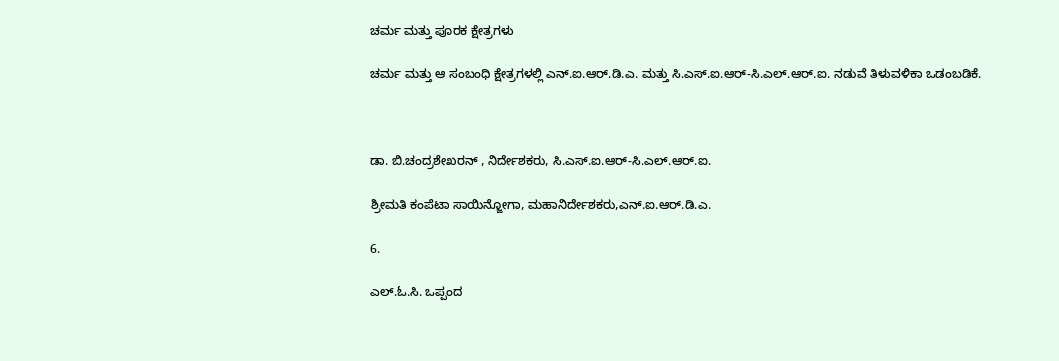ಚರ್ಮ ಮತ್ತು ಪೂರಕ ಕ್ಷೇತ್ರಗಳು

ಚರ್ಮ ಮತ್ತು ಆ ಸಂಬಂಧಿ ಕ್ಷೇತ್ರಗಳಲ್ಲಿ ಎನ್.ಐ.ಆರ್.ಡಿ.ಎ. ಮತ್ತು ಸಿ.ಎಸ್.ಐ.ಆರ್-ಸಿ.ಎಲ್.ಆರ್.ಐ. ನಡುವೆ ತಿಳುವಳಿಕಾ ಒಡಂಬಡಿಕೆ.



ಡಾ. ಬಿ.ಚಂದ್ರಶೇಖರನ್ , ನಿರ್ದೇಶಕರು, ಸಿ.ಎಸ್.ಐ.ಆರ್-ಸಿ.ಎಲ್.ಆರ್.ಐ.

ಶ್ರೀಮತಿ ಕಂಪೆಟಾ ಸಾಯಿನ್ಜೋಗಾ, ಮಹಾನಿರ್ದೇಶಕರು,ಎನ್.ಐ.ಆರ್.ಡಿ.ಎ.

6.

ಎಲ್.ಓ.ಸಿ. ಒಪ್ಪಂದ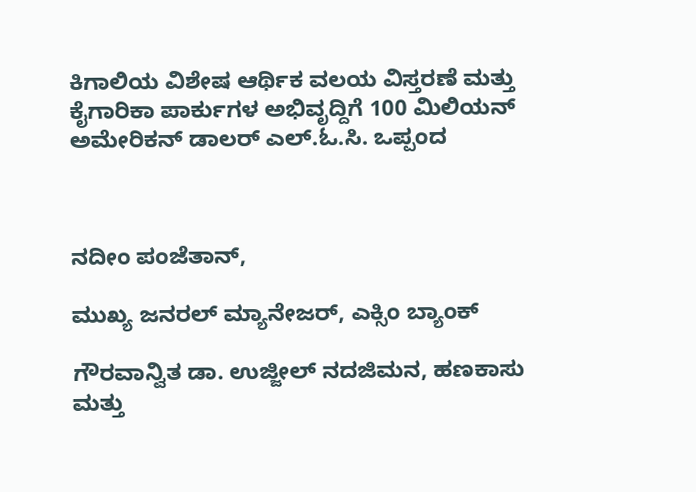ಕಿಗಾಲಿಯ ವಿಶೇಷ ಆರ್ಥಿಕ ವಲಯ ವಿಸ್ತರಣೆ ಮತ್ತು ಕೈಗಾರಿಕಾ ಪಾರ್ಕುಗಳ ಅಭಿವೃದ್ದಿಗೆ 100 ಮಿಲಿಯನ್ ಅಮೇರಿಕನ್ ಡಾಲರ್ ಎಲ್.ಓ.ಸಿ. ಒಪ್ಪಂದ



ನದೀಂ ಪಂಜೆತಾನ್,

ಮುಖ್ಯ ಜನರಲ್ ಮ್ಯಾನೇಜರ್, ಎಕ್ಸಿಂ ಬ್ಯಾಂಕ್

ಗೌರವಾನ್ವಿತ ಡಾ. ಉಜ್ಜೀಲ್ ನದಜಿಮನ, ಹಣಕಾಸು ಮತ್ತು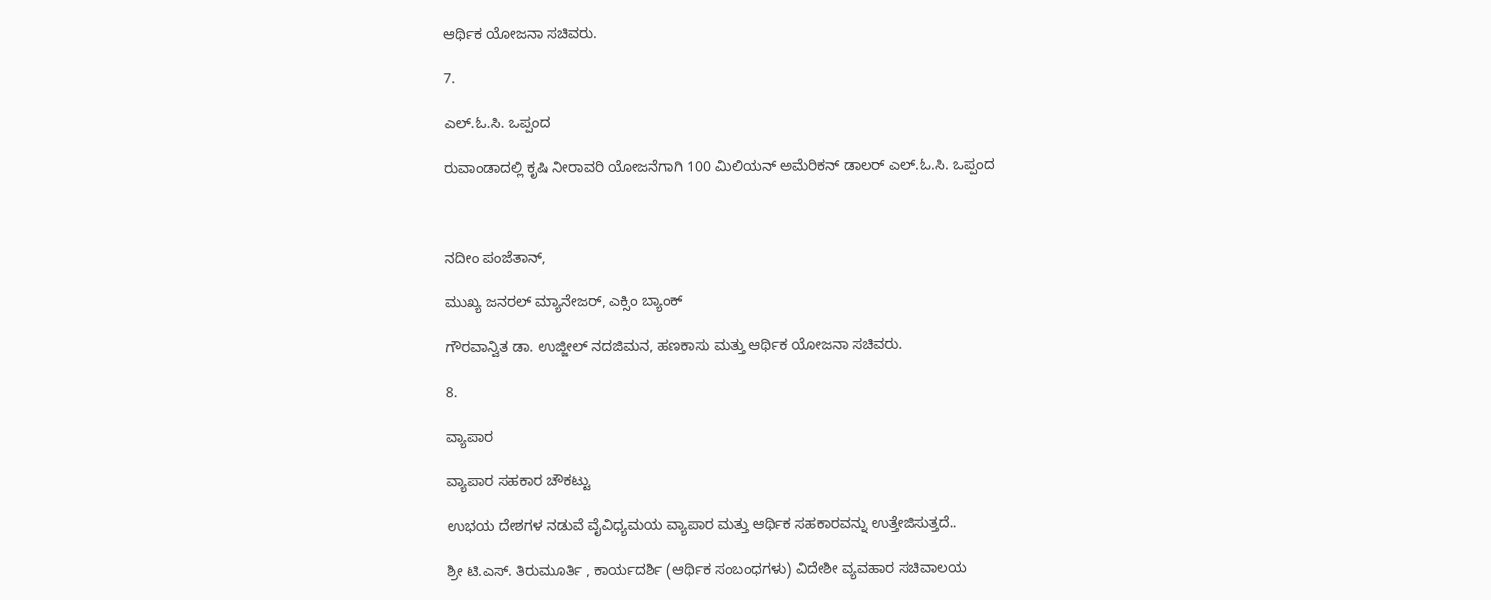ಆರ್ಥಿಕ ಯೋಜನಾ ಸಚಿವರು.

7.

ಎಲ್.ಓ.ಸಿ. ಒಪ್ಪಂದ

ರುವಾಂಡಾದಲ್ಲಿ ಕೃಷಿ ನೀರಾವರಿ ಯೋಜನೆಗಾಗಿ 100 ಮಿಲಿಯನ್ ಅಮೆರಿಕನ್ ಡಾಲರ್ ಎಲ್.ಓ.ಸಿ. ಒಪ್ಪಂದ



ನದೀಂ ಪಂಜೆತಾನ್,

ಮುಖ್ಯ ಜನರಲ್ ಮ್ಯಾನೇಜರ್, ಎಕ್ಸಿಂ ಬ್ಯಾಂಕ್

ಗೌರವಾನ್ವಿತ ಡಾ. ಉಜ್ಜೀಲ್ ನದಜಿಮನ, ಹಣಕಾಸು ಮತ್ತು ಆರ್ಥಿಕ ಯೋಜನಾ ಸಚಿವರು.

8.

ವ್ಯಾಪಾರ

ವ್ಯಾಪಾರ ಸಹಕಾರ ಚೌಕಟ್ಟು

ಉಭಯ ದೇಶಗಳ ನಡುವೆ ವೈವಿಧ್ಯಮಯ ವ್ಯಾಪಾರ ಮತ್ತು ಆರ್ಥಿಕ ಸಹಕಾರವನ್ನು ಉತ್ತೇಜಿಸುತ್ತದೆ..

ಶ್ರೀ ಟಿ.ಎಸ್. ತಿರುಮೂರ್ತಿ , ಕಾರ್ಯದರ್ಶಿ (ಆರ್ಥಿಕ ಸಂಬಂಧಗಳು) ವಿದೇಶೀ ವ್ಯವಹಾರ ಸಚಿವಾಲಯ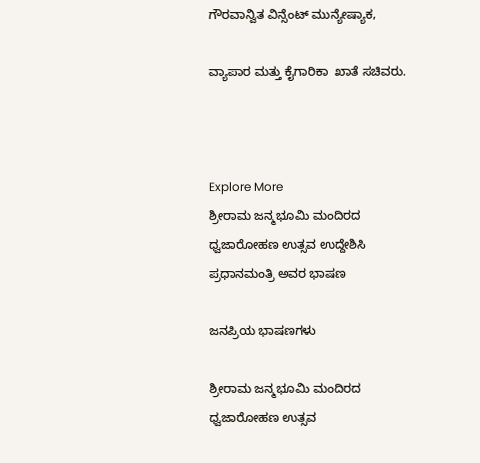ಗೌರವಾನ್ವಿತ ವಿನ್ಸೆಂಟ್ ಮುನ್ಯೇಷ್ಯಾಕ,

ವ್ಯಾಪಾರ ಮತ್ತು ಕೈಗಾರಿಕಾ  ಖಾತೆ ಸಚಿವರು.



Explore More
ಶ್ರೀರಾಮ ಜನ್ಮಭೂಮಿ ಮಂದಿರದ ಧ್ವಜಾರೋಹಣ ಉತ್ಸವ ಉದ್ದೇಶಿಸಿ ಪ್ರಧಾನಮಂತ್ರಿ ಅವರ ಭಾಷಣ

ಜನಪ್ರಿಯ ಭಾಷಣಗಳು

ಶ್ರೀರಾಮ ಜನ್ಮಭೂಮಿ ಮಂದಿರದ ಧ್ವಜಾರೋಹಣ ಉತ್ಸವ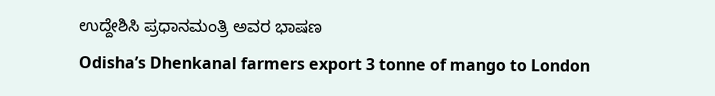ಉದ್ದೇಶಿಸಿ ಪ್ರಧಾನಮಂತ್ರಿ ಅವರ ಭಾಷಣ
Odisha’s Dhenkanal farmers export 3 tonne of mango to London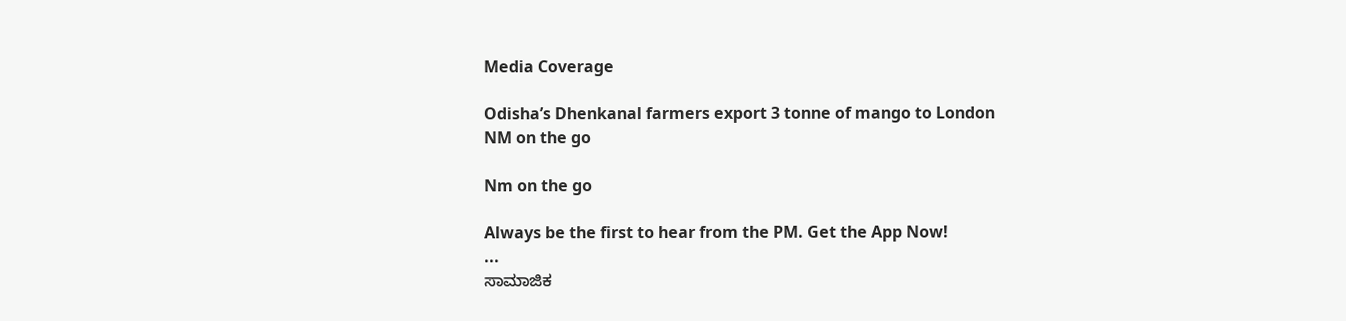Media Coverage

Odisha’s Dhenkanal farmers export 3 tonne of mango to London
NM on the go

Nm on the go

Always be the first to hear from the PM. Get the App Now!
...
ಸಾಮಾಜಿಕ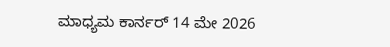ಮಾಧ್ಯಮ ಕಾರ್ನರ್ 14 ಮೇ 2026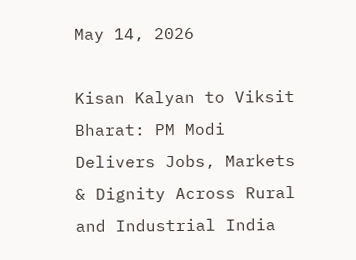May 14, 2026

Kisan Kalyan to Viksit Bharat: PM Modi Delivers Jobs, Markets & Dignity Across Rural and Industrial India